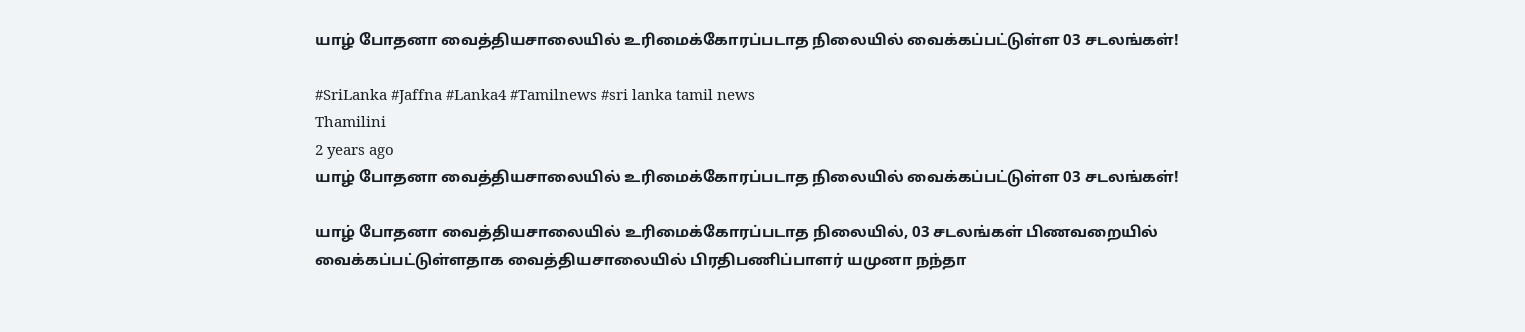யாழ் போதனா வைத்தியசாலையில் உரிமைக்கோரப்படாத நிலையில் வைக்கப்பட்டுள்ள 03 சடலங்கள்!

#SriLanka #Jaffna #Lanka4 #Tamilnews #sri lanka tamil news
Thamilini
2 years ago
யாழ் போதனா வைத்தியசாலையில் உரிமைக்கோரப்படாத நிலையில் வைக்கப்பட்டுள்ள 03 சடலங்கள்!

யாழ் போதனா வைத்தியசாலையில் உரிமைக்கோரப்படாத நிலையில், 03 சடலங்கள் பிணவறையில் வைக்கப்பட்டுள்ளதாக வைத்தியசாலையில் பிரதிபணிப்பாளர் யமுனா நந்தா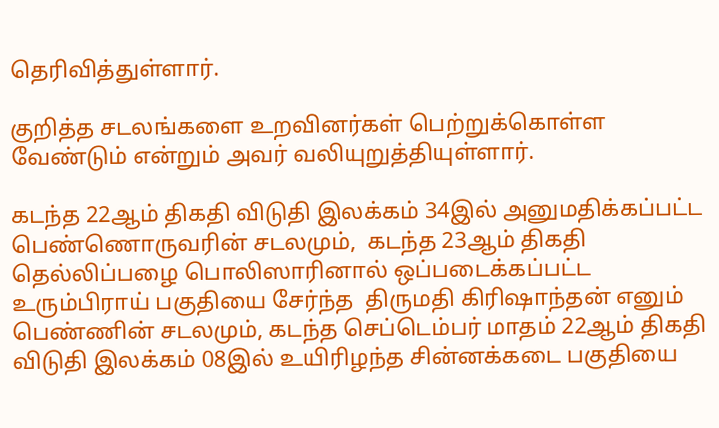தெரிவித்துள்ளார்.

குறித்த சடலங்களை உறவினர்கள் பெற்றுக்கொள்ள வேண்டும் என்றும் அவர் வலியுறுத்தியுள்ளார்.

கடந்த 22ஆம் திகதி விடுதி இலக்கம் 34இல் அனுமதிக்கப்பட்ட பெண்ணொருவரின் சடலமும்,  கடந்த 23ஆம் திகதி தெல்லிப்பழை பொலிஸாரினால் ஒப்படைக்கப்பட்ட உரும்பிராய் பகுதியை சேர்ந்த  திருமதி கிரிஷாந்தன் எனும் பெண்ணின் சடலமும், கடந்த செப்டெம்பர் மாதம் 22ஆம் திகதி விடுதி இலக்கம் 08இல் உயிரிழந்த சின்னக்கடை பகுதியை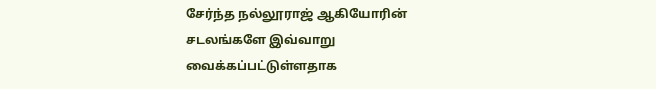சேர்ந்த நல்லூராஜ் ஆகியோரின் சடலங்களே இவ்வாறு வைக்கப்பட்டுள்ளதாக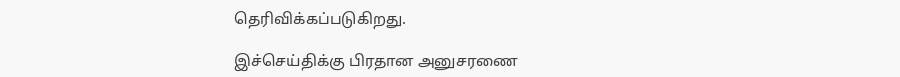தெரிவிக்கப்படுகிறது.

இச்செய்திக்கு பிரதான அனுசரணை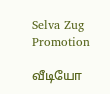Selva Zug Promotion

வீடியோ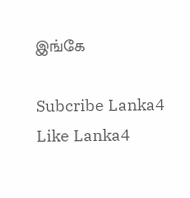இங்கே

Subcribe Lanka4
Like Lanka4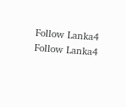Follow Lanka4
Follow Lanka4